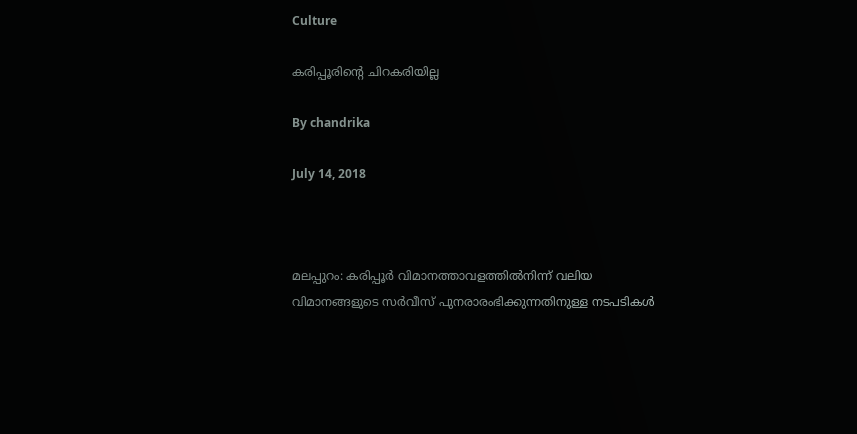Culture

കരിപ്പൂരിന്റെ ചിറകരിയില്ല

By chandrika

July 14, 2018



മലപ്പുറം: കരിപ്പൂര്‍ വിമാനത്താവളത്തില്‍നിന്ന് വലിയ വിമാനങ്ങളുടെ സര്‍വീസ് പുനരാരംഭിക്കുന്നതിനുള്ള നടപടികള്‍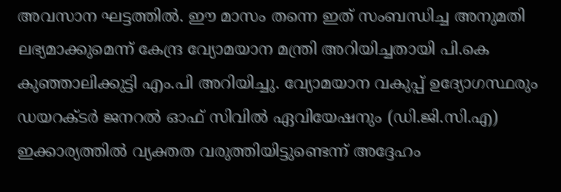അവസാന ഘട്ടത്തില്‍. ഈ മാസം തന്നെ ഇത് സംബന്ധിച്ച അനുമതി ലഭ്യമാക്കുമെന്ന് കേന്ദ്ര വ്യോമയാന മന്ത്രി അറിയിച്ചതായി പി.കെ കുഞ്ഞാലിക്കുട്ടി എം.പി അറിയിച്ചു. വ്യോമയാന വകുപ്പ് ഉദ്യോഗസ്ഥരും ഡയറക്ടര്‍ ജനറല്‍ ഓഫ് സിവില്‍ ഏവിയേഷനും (ഡി.ജി.സി.എ) ഇക്കാര്യത്തില്‍ വ്യക്തത വരുത്തിയിട്ടുണ്ടെന്ന് അദ്ദേഹം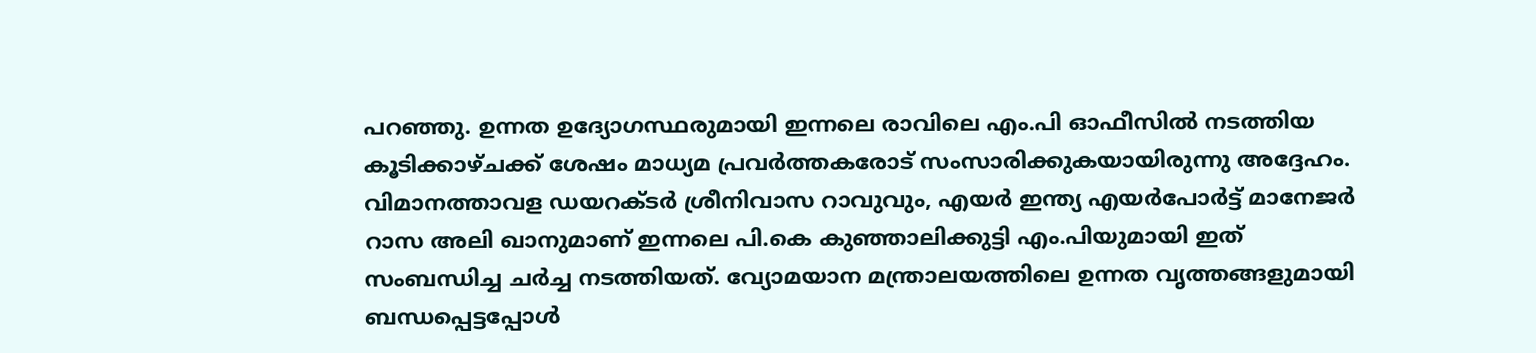പറഞ്ഞു. ഉന്നത ഉദ്യോഗസ്ഥരുമായി ഇന്നലെ രാവിലെ എം.പി ഓഫീസില്‍ നടത്തിയ കൂടിക്കാഴ്ചക്ക് ശേഷം മാധ്യമ പ്രവര്‍ത്തകരോട് സംസാരിക്കുകയായിരുന്നു അദ്ദേഹം. വിമാനത്താവള ഡയറക്ടര്‍ ശ്രീനിവാസ റാവുവും, എയര്‍ ഇന്ത്യ എയര്‍പോര്‍ട്ട് മാനേജര്‍ റാസ അലി ഖാനുമാണ് ഇന്നലെ പി.കെ കുഞ്ഞാലിക്കുട്ടി എം.പിയുമായി ഇത് സംബന്ധിച്ച ചര്‍ച്ച നടത്തിയത്. വ്യോമയാന മന്ത്രാലയത്തിലെ ഉന്നത വൃത്തങ്ങളുമായി ബന്ധപ്പെട്ടപ്പോള്‍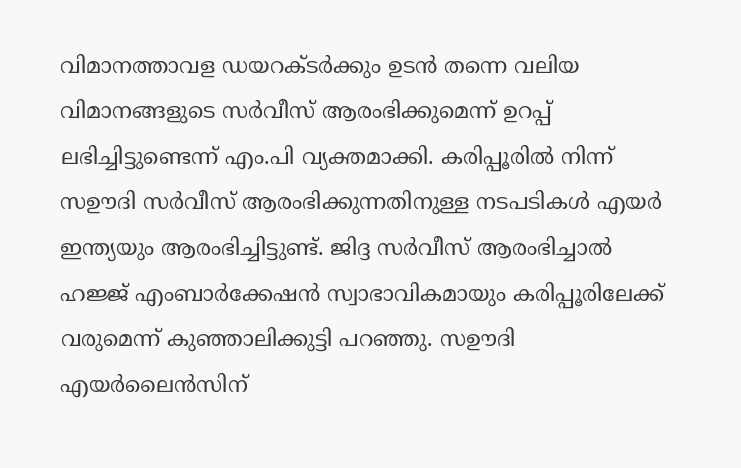വിമാനത്താവള ഡയറക്ടര്‍ക്കും ഉടന്‍ തന്നെ വലിയ വിമാനങ്ങളുടെ സര്‍വീസ് ആരംഭിക്കുമെന്ന് ഉറപ്പ് ലഭിച്ചിട്ടുണ്ടെന്ന് എം.പി വ്യക്തമാക്കി. കരിപ്പൂരില്‍ നിന്ന് സഊദി സര്‍വീസ് ആരംഭിക്കുന്നതിനുള്ള നടപടികള്‍ എയര്‍ ഇന്ത്യയും ആരംഭിച്ചിട്ടുണ്ട്. ജിദ്ദ സര്‍വീസ് ആരംഭിച്ചാല്‍ ഹജ്ജ് എംബാര്‍ക്കേഷന്‍ സ്വാഭാവികമായും കരിപ്പൂരിലേക്ക് വരുമെന്ന് കുഞ്ഞാലിക്കുട്ടി പറഞ്ഞു. സഊദി എയര്‍ലൈന്‍സിന്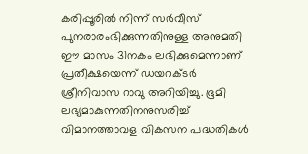കരിപ്പൂരില്‍ നിന്ന് സര്‍വീസ് പുനരാരംഭിക്കുന്നതിനുള്ള അനുമതി ഈ മാസം 31നകം ലഭിക്കുമെന്നാണ് പ്രതീക്ഷയെന്ന് ഡയറക്ടര്‍ ശ്രീനിവാസ റാവു അറിയിച്ചു. ഭൂമി ലഭ്യമാകുന്നതിനനുസരിച്ച് വിമാനത്താവള വികസന പദ്ധതികള്‍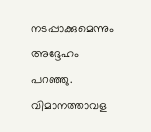നടപ്പാക്കുമെന്നും അദ്ദേഹം പറഞ്ഞു. വിമാനത്താവള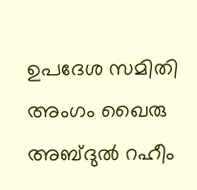ഉപദേശ സമിതി അംഗം ഖൈരു അബ്ദുല്‍ റഹീം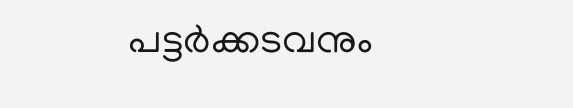പട്ടര്‍ക്കടവനും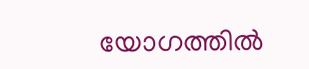യോഗത്തില്‍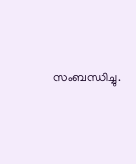സംബന്ധിച്ചു.